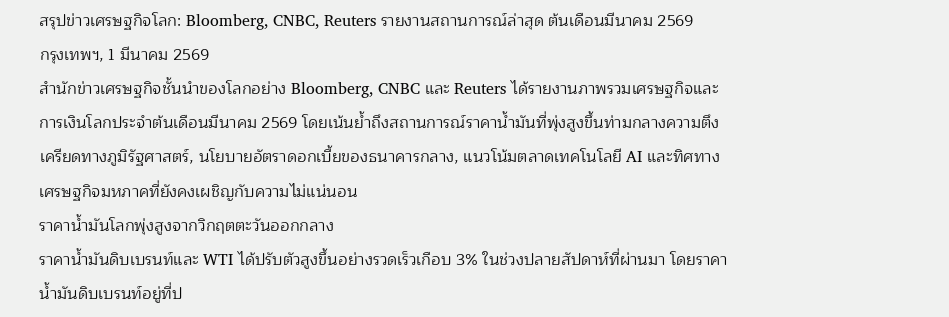สรุปข่าวเศรษฐกิจโลก: Bloomberg, CNBC, Reuters รายงานสถานการณ์ล่าสุด ต้นเดือนมีนาคม 2569
กรุงเทพฯ, 1 มีนาคม 2569
สำนักข่าวเศรษฐกิจชั้นนำของโลกอย่าง Bloomberg, CNBC และ Reuters ได้รายงานภาพรวมเศรษฐกิจและการเงินโลกประจำต้นเดือนมีนาคม 2569 โดยเน้นย้ำถึงสถานการณ์ราคาน้ำมันที่พุ่งสูงขึ้นท่ามกลางความตึงเครียดทางภูมิรัฐศาสตร์, นโยบายอัตราดอกเบี้ยของธนาคารกลาง, แนวโน้มตลาดเทคโนโลยี AI และทิศทางเศรษฐกิจมหภาคที่ยังคงเผชิญกับความไม่แน่นอน
ราคาน้ำมันโลกพุ่งสูงจากวิกฤตตะวันออกกลาง
ราคาน้ำมันดิบเบรนท์และ WTI ได้ปรับตัวสูงขึ้นอย่างรวดเร็วเกือบ 3% ในช่วงปลายสัปดาห์ที่ผ่านมา โดยราคาน้ำมันดิบเบรนท์อยู่ที่ป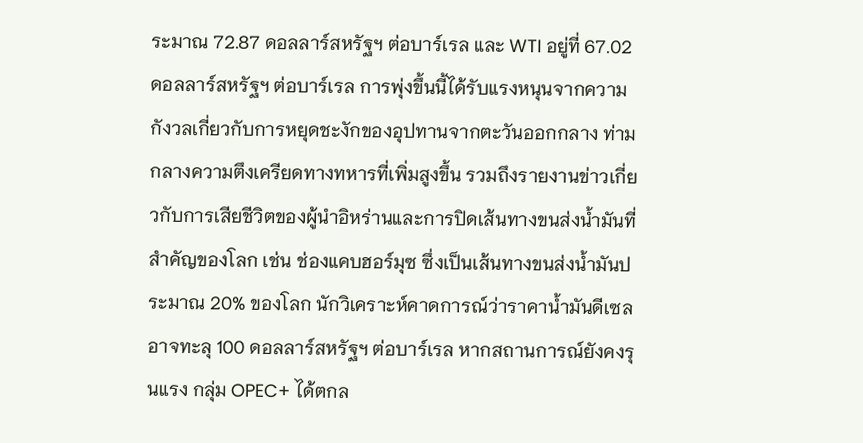ระมาณ 72.87 ดอลลาร์สหรัฐฯ ต่อบาร์เรล และ WTI อยู่ที่ 67.02 ดอลลาร์สหรัฐฯ ต่อบาร์เรล การพุ่งขึ้นนี้ได้รับแรงหนุนจากความกังวลเกี่ยวกับการหยุดชะงักของอุปทานจากตะวันออกกลาง ท่ามกลางความตึงเครียดทางทหารที่เพิ่มสูงขึ้น รวมถึงรายงานข่าวเกี่ยวกับการเสียชีวิตของผู้นำอิหร่านและการปิดเส้นทางขนส่งน้ำมันที่สำคัญของโลก เช่น ช่องแคบฮอร์มุซ ซึ่งเป็นเส้นทางขนส่งน้ำมันประมาณ 20% ของโลก นักวิเคราะห์คาดการณ์ว่าราคาน้ำมันดีเซลอาจทะลุ 100 ดอลลาร์สหรัฐฯ ต่อบาร์เรล หากสถานการณ์ยังคงรุนแรง กลุ่ม OPEC+ ได้ตกล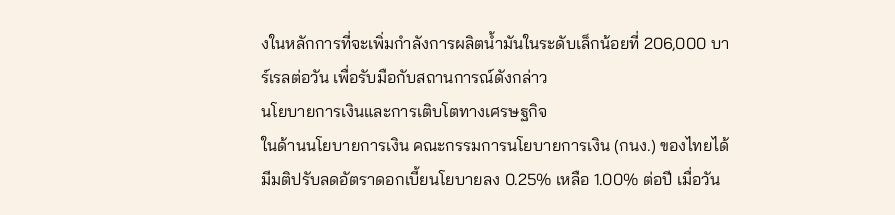งในหลักการที่จะเพิ่มกำลังการผลิตน้ำมันในระดับเล็กน้อยที่ 206,000 บาร์เรลต่อวัน เพื่อรับมือกับสถานการณ์ดังกล่าว
นโยบายการเงินและการเติบโตทางเศรษฐกิจ
ในด้านนโยบายการเงิน คณะกรรมการนโยบายการเงิน (กนง.) ของไทยได้มีมติปรับลดอัตราดอกเบี้ยนโยบายลง 0.25% เหลือ 1.00% ต่อปี เมื่อวัน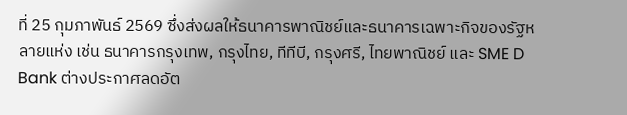ที่ 25 กุมภาพันธ์ 2569 ซึ่งส่งผลให้ธนาคารพาณิชย์และธนาคารเฉพาะกิจของรัฐหลายแห่ง เช่น ธนาคารกรุงเทพ, กรุงไทย, ทีทีบี, กรุงศรี, ไทยพาณิชย์ และ SME D Bank ต่างประกาศลดอัต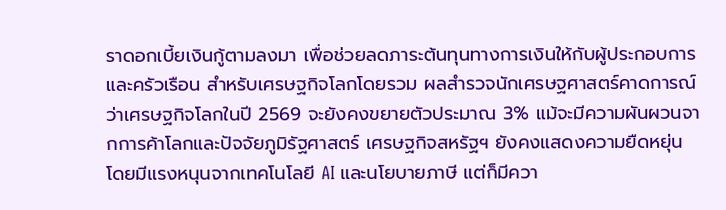ราดอกเบี้ยเงินกู้ตามลงมา เพื่อช่วยลดภาระต้นทุนทางการเงินให้กับผู้ประกอบการและครัวเรือน สำหรับเศรษฐกิจโลกโดยรวม ผลสำรวจนักเศรษฐศาสตร์คาดการณ์ว่าเศรษฐกิจโลกในปี 2569 จะยังคงขยายตัวประมาณ 3% แม้จะมีความผันผวนจากการค้าโลกและปัจจัยภูมิรัฐศาสตร์ เศรษฐกิจสหรัฐฯ ยังคงแสดงความยืดหยุ่น โดยมีแรงหนุนจากเทคโนโลยี AI และนโยบายภาษี แต่ก็มีควา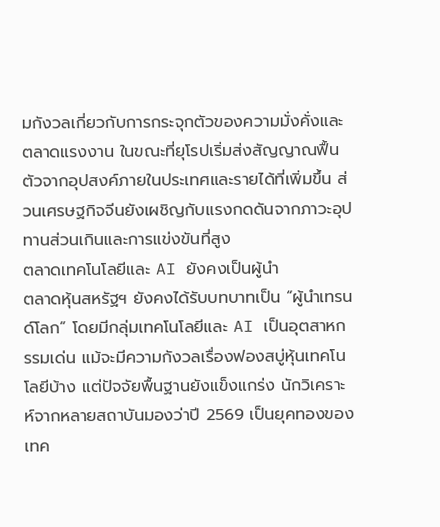มกังวลเกี่ยวกับการกระจุกตัวของความมั่งคั่งและตลาดแรงงาน ในขณะที่ยุโรปเริ่มส่งสัญญาณฟื้นตัวจากอุปสงค์ภายในประเทศและรายได้ที่เพิ่มขึ้น ส่วนเศรษฐกิจจีนยังเผชิญกับแรงกดดันจากภาวะอุปทานส่วนเกินและการแข่งขันที่สูง
ตลาดเทคโนโลยีและ AI ยังคงเป็นผู้นำ
ตลาดหุ้นสหรัฐฯ ยังคงได้รับบทบาทเป็น “ผู้นำเทรนด์โลก” โดยมีกลุ่มเทคโนโลยีและ AI เป็นอุตสาหกรรมเด่น แม้จะมีความกังวลเรื่องฟองสบู่หุ้นเทคโนโลยีบ้าง แต่ปัจจัยพื้นฐานยังแข็งแกร่ง นักวิเคราะห์จากหลายสถาบันมองว่าปี 2569 เป็นยุคทองของเทค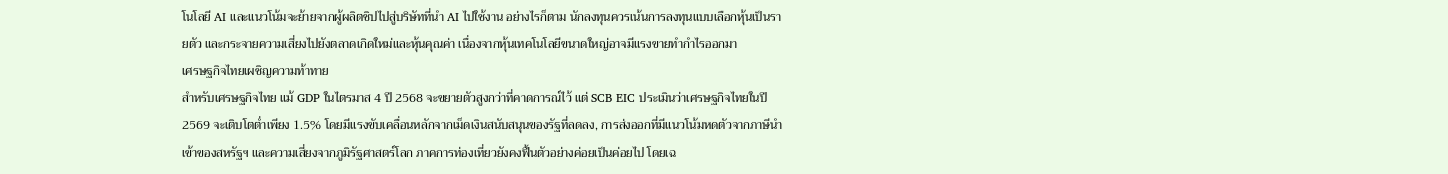โนโลยี AI และแนวโน้มจะย้ายจากผู้ผลิตชิปไปสู่บริษัทที่นำ AI ไปใช้งาน อย่างไรก็ตาม นักลงทุนควรเน้นการลงทุนแบบเลือกหุ้นเป็นรายตัว และกระจายความเสี่ยงไปยังตลาดเกิดใหม่และหุ้นคุณค่า เนื่องจากหุ้นเทคโนโลยีขนาดใหญ่อาจมีแรงขายทำกำไรออกมา
เศรษฐกิจไทยเผชิญความท้าทาย
สำหรับเศรษฐกิจไทย แม้ GDP ในไตรมาส 4 ปี 2568 จะขยายตัวสูงกว่าที่คาดการณ์ไว้ แต่ SCB EIC ประเมินว่าเศรษฐกิจไทยในปี 2569 จะเติบโตต่ำเพียง 1.5% โดยมีแรงขับเคลื่อนหลักจากเม็ดเงินสนับสนุนของรัฐที่ลดลง, การส่งออกที่มีแนวโน้มหดตัวจากภาษีนำเข้าของสหรัฐฯ และความเสี่ยงจากภูมิรัฐศาสตร์โลก ภาคการท่องเที่ยวยังคงฟื้นตัวอย่างค่อยเป็นค่อยไป โดยเฉ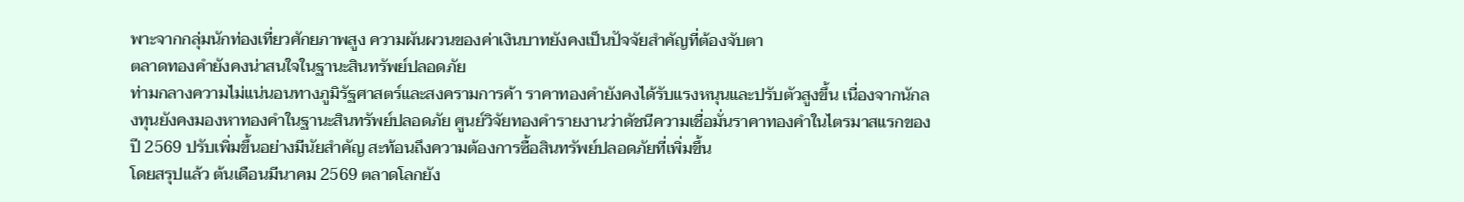พาะจากกลุ่มนักท่องเที่ยวศักยภาพสูง ความผันผวนของค่าเงินบาทยังคงเป็นปัจจัยสำคัญที่ต้องจับตา
ตลาดทองคำยังคงน่าสนใจในฐานะสินทรัพย์ปลอดภัย
ท่ามกลางความไม่แน่นอนทางภูมิรัฐศาสตร์และสงครามการค้า ราคาทองคำยังคงได้รับแรงหนุนและปรับตัวสูงขึ้น เนื่องจากนักลงทุนยังคงมองหาทองคำในฐานะสินทรัพย์ปลอดภัย ศูนย์วิจัยทองคำรายงานว่าดัชนีความเชื่อมั่นราคาทองคำในไตรมาสแรกของปี 2569 ปรับเพิ่มขึ้นอย่างมีนัยสำคัญ สะท้อนถึงความต้องการซื้อสินทรัพย์ปลอดภัยที่เพิ่มขึ้น
โดยสรุปแล้ว ต้นเดือนมีนาคม 2569 ตลาดโลกยัง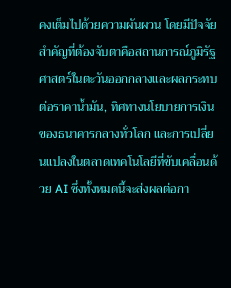คงเต็มไปด้วยความผันผวน โดยมีปัจจัยสำคัญที่ต้องจับตาคือสถานการณ์ภูมิรัฐศาสตร์ในตะวันออกกลางและผลกระทบต่อราคาน้ำมัน, ทิศทางนโยบายการเงินของธนาคารกลางทั่วโลก และการเปลี่ยนแปลงในตลาดเทคโนโลยีที่ขับเคลื่อนด้วย AI ซึ่งทั้งหมดนี้จะส่งผลต่อกา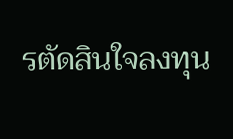รตัดสินใจลงทุน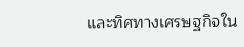และทิศทางเศรษฐกิจใน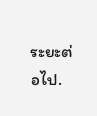ระยะต่อไป.